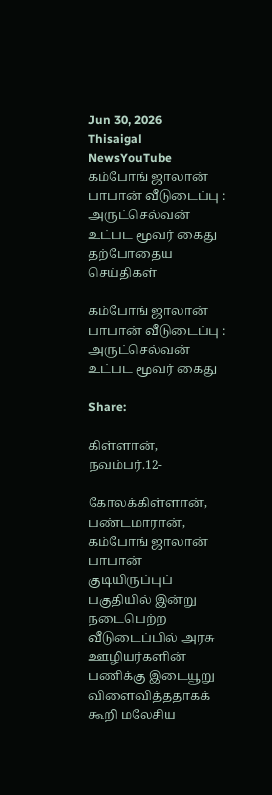Jun 30, 2026
Thisaigal NewsYouTube
கம்போங் ஜாலான் பாபான் வீடுடைப்பு : அருட்செல்வன் உட்பட மூவர் கைது
தற்போதைய செய்திகள்

கம்போங் ஜாலான் பாபான் வீடுடைப்பு : அருட்செல்வன் உட்பட மூவர் கைது

Share:

கிள்ளான், நவம்பர்.12-

கோலக்கிள்ளான், பண்டமாரான், கம்போங் ஜாலான் பாபான் குடியிருப்புப் பகுதியில் இன்று நடைபெற்ற வீடுடைப்பில் அரசு ஊழியர்களின் பணிக்கு இடையூறு விளைவித்ததாகக் கூறி மலேசிய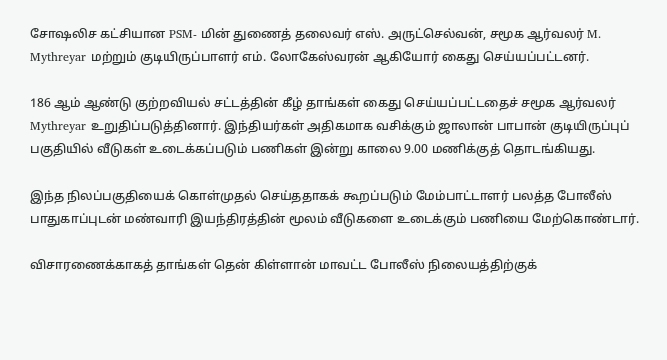சோஷலிச கட்சியான PSM- மின் துணைத் தலைவர் எஸ். அருட்செல்வன், சமூக ஆர்வலர் M. Mythreyar மற்றும் குடியிருப்பாளர் எம். லோகேஸ்வரன் ஆகியோர் கைது செய்யப்பட்டனர்.

186 ஆம் ஆண்டு குற்றவியல் சட்டத்தின் கீழ் தாங்கள் கைது செய்யப்பட்டதைச் சமூக ஆர்வலர் Mythreyar உறுதிப்படுத்தினார். இந்தியர்கள் அதிகமாக வசிக்கும் ஜாலான் பாபான் குடியிருப்புப் பகுதியில் வீடுகள் உடைக்கப்படும் பணிகள் இன்று காலை 9.00 மணிக்குத் தொடங்கியது.

இந்த நிலப்பகுதியைக் கொள்முதல் செய்ததாகக் கூறப்படும் மேம்பாட்டாளர் பலத்த போலீஸ் பாதுகாப்புடன் மண்வாரி இயந்திரத்தின் மூலம் வீடுகளை உடைக்கும் பணியை மேற்கொண்டார்.

விசாரணைக்காகத் தாங்கள் தென் கிள்ளான் மாவட்ட போலீஸ் நிலையத்திற்குக்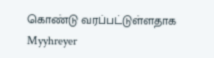கொண்டு வரப்பட்டுள்ளதாக Myyhreyer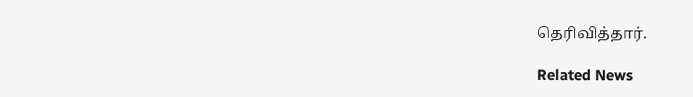தெரிவித்தார்.

Related News